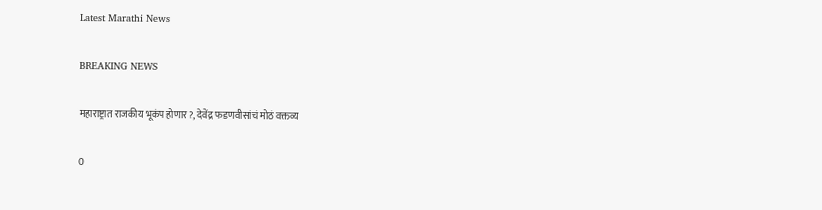Latest Marathi News

BREAKING NEWS

महाराष्ट्रात राजकीय भूकंप होणार?, देवेंद्र फडणवीसांचं मोठं वक्तव्य

0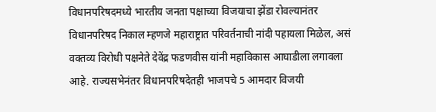विधानपरिषदमध्ये भारतीय जनता पक्षाच्या विजयाचा झेंडा रोवल्यानंतर विधानपरिषद निकाल म्हणजे महाराष्ट्रात परिवर्तनाची नांदी पहायला मिळेल, असं वक्तव्य विरोधी पक्षनेते देवेंद्र फडणवीस यांनी महाविकास आघाडीला लगावला आहे. राज्यसभेनंतर विधानपरिषदेतही भाजपचे 5 आमदार विजयी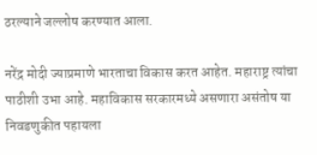ठरल्याने जल्लोष करण्यात आला.

नरेंद्र मोदी ज्याप्रमाणे भारताचा विकास करत आहेत. महाराष्ट्र त्यांचा पाठीशी उभा आहे. महाविकास सरकारमध्ये असणारा असंतोष या निवडणुकीत पहायला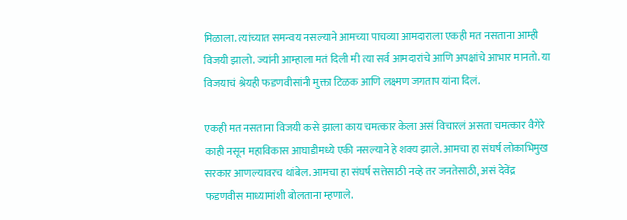मिळाला. त्यांच्यात समन्वय नसल्याने आमच्या पाचव्या आमदाराला एकही मत नसताना आम्ही विजयी झालो. ज्यांनी आम्हाला मतं दिली मी त्या सर्व आमदारांचे आणि अपक्षांचे आभार मानतो. या विजयाचं श्रेयही फडणवीसांनी मुक्ता टिळक आणि लक्ष्मण जगताप यांना दिलं.

एकही मत नसताना विजयी कसे झाला काय चमत्कार केला असं विचारलं असता चमत्कार वैगेरे काही नसून महाविकास आघाडीमध्ये एकी नसल्याने हे शक्य झाले. आमचा हा संघर्ष लोकाभिमुख सरकार आणल्यावरच थांबेल. आमचा हा संघर्ष सत्तेसाठी नव्हे तर जनतेसाठी, असं देवेंद्र फडणवीस माध्यामांशी बोलताना म्हणाले.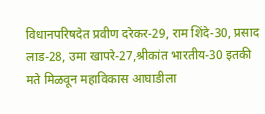विधानपरिषदेत प्रवीण दरेकर-29, राम शिंदे-30, प्रसाद लाड-28, उमा खापरे-27,श्रीकांत भारतीय-30 इतकी मते मिळवून महाविकास आघाडीला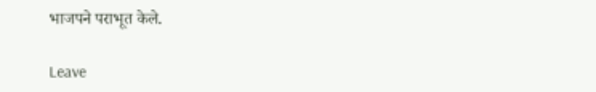भाजपने पराभूत केले.

Leave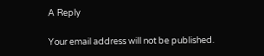A Reply

Your email address will not be published.